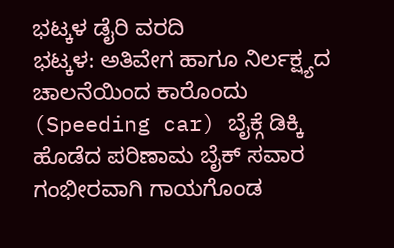ಭಟ್ಕಳ ಡೈರಿ ವರದಿ
ಭಟ್ಕಳ: ಅತಿವೇಗ ಹಾಗೂ ನಿರ್ಲಕ್ಷ್ಯದ ಚಾಲನೆಯಿಂದ ಕಾರೊಂದು (Speeding car) ಬೈಕ್ಗೆ ಡಿಕ್ಕಿ ಹೊಡೆದ ಪರಿಣಾಮ ಬೈಕ್ ಸವಾರ ಗಂಭೀರವಾಗಿ ಗಾಯಗೊಂಡ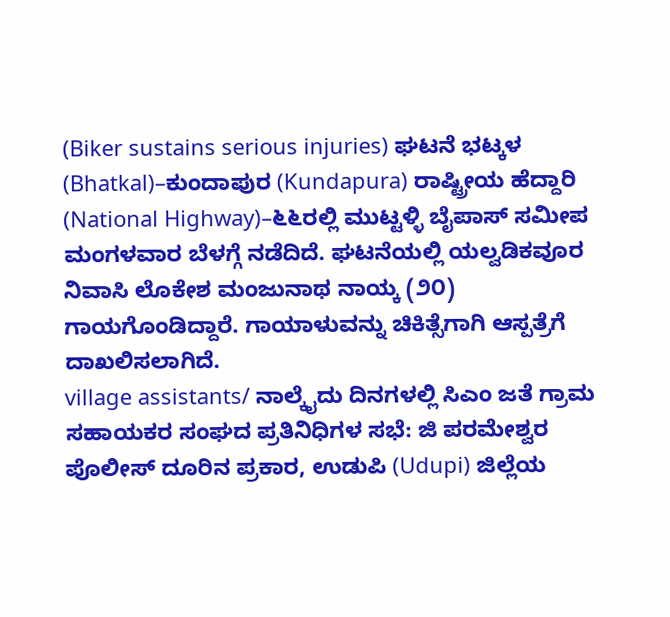(Biker sustains serious injuries) ಘಟನೆ ಭಟ್ಕಳ (Bhatkal)–ಕುಂದಾಪುರ (Kundapura) ರಾಷ್ಟ್ರೀಯ ಹೆದ್ದಾರಿ (National Highway)–೬೬ರಲ್ಲಿ ಮುಟ್ಟಳ್ಳಿ ಬೈಪಾಸ್ ಸಮೀಪ ಮಂಗಳವಾರ ಬೆಳಗ್ಗೆ ನಡೆದಿದೆ. ಘಟನೆಯಲ್ಲಿ ಯಲ್ವಡಿಕವೂರ ನಿವಾಸಿ ಲೊಕೇಶ ಮಂಜುನಾಥ ನಾಯ್ಕ (೨೦) ಗಾಯಗೊಂಡಿದ್ದಾರೆ. ಗಾಯಾಳುವನ್ನು ಚಿಕಿತ್ಸೆಗಾಗಿ ಆಸ್ಪತ್ರೆಗೆ ದಾಖಲಿಸಲಾಗಿದೆ.
village assistants/ ನಾಲ್ಕೈದು ದಿನಗಳಲ್ಲಿ ಸಿಎಂ ಜತೆ ಗ್ರಾಮ ಸಹಾಯಕರ ಸಂಘದ ಪ್ರತಿನಿಧಿಗಳ ಸಭೆ: ಜಿ ಪರಮೇಶ್ವರ
ಪೊಲೀಸ್ ದೂರಿನ ಪ್ರಕಾರ, ಉಡುಪಿ (Udupi) ಜಿಲ್ಲೆಯ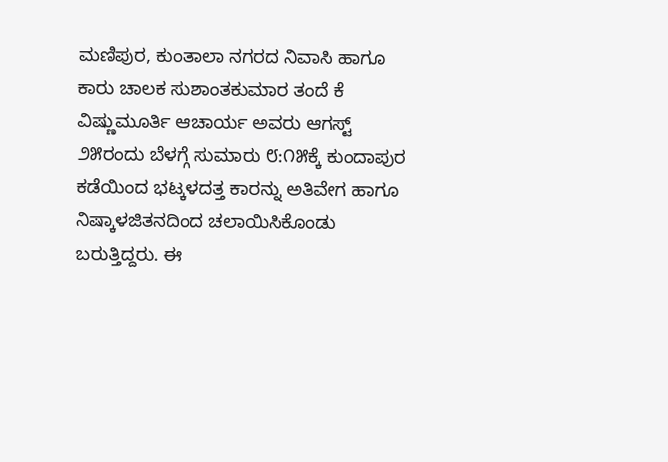ಮಣಿಪುರ, ಕುಂತಾಲಾ ನಗರದ ನಿವಾಸಿ ಹಾಗೂ ಕಾರು ಚಾಲಕ ಸುಶಾಂತಕುಮಾರ ತಂದೆ ಕೆ ವಿಷ್ಣುಮೂರ್ತಿ ಆಚಾರ್ಯ ಅವರು ಆಗಸ್ಟ್ ೨೫ರಂದು ಬೆಳಗ್ಗೆ ಸುಮಾರು ೮:೧೫ಕ್ಕೆ ಕುಂದಾಪುರ ಕಡೆಯಿಂದ ಭಟ್ಕಳದತ್ತ ಕಾರನ್ನು ಅತಿವೇಗ ಹಾಗೂ ನಿಷ್ಕಾಳಜಿತನದಿಂದ ಚಲಾಯಿಸಿಕೊಂಡು ಬರುತ್ತಿದ್ದರು. ಈ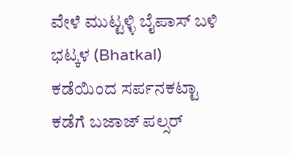ವೇಳೆ ಮುಟ್ಟಳ್ಳಿ ಬೈಪಾಸ್ ಬಳಿ ಭಟ್ಕಳ (Bhatkal) ಕಡೆಯಿಂದ ಸರ್ಪನಕಟ್ಟಾ ಕಡೆಗೆ ಬಜಾಜ್ ಪಲ್ಸರ್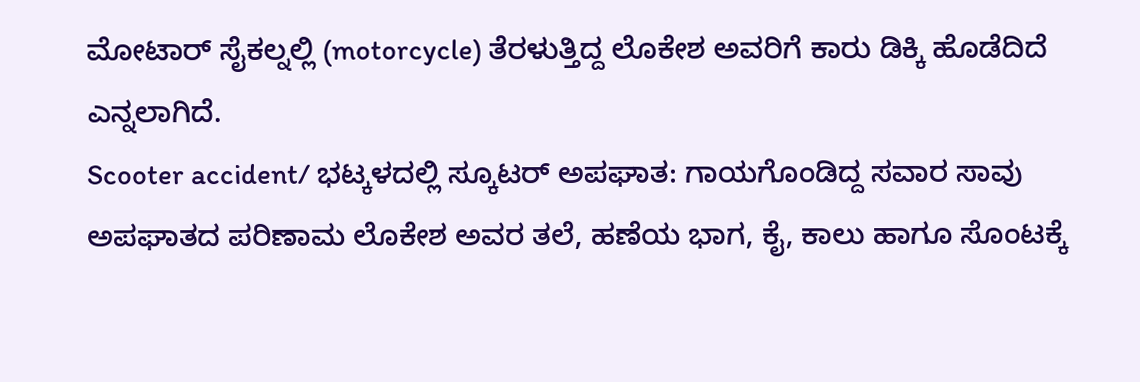ಮೋಟಾರ್ ಸೈಕಲ್ನಲ್ಲಿ (motorcycle) ತೆರಳುತ್ತಿದ್ದ ಲೊಕೇಶ ಅವರಿಗೆ ಕಾರು ಡಿಕ್ಕಿ ಹೊಡೆದಿದೆ ಎನ್ನಲಾಗಿದೆ.
Scooter accident/ ಭಟ್ಕಳದಲ್ಲಿ ಸ್ಕೂಟರ್ ಅಪಘಾತ: ಗಾಯಗೊಂಡಿದ್ದ ಸವಾರ ಸಾವು
ಅಪಘಾತದ ಪರಿಣಾಮ ಲೊಕೇಶ ಅವರ ತಲೆ, ಹಣೆಯ ಭಾಗ, ಕೈ, ಕಾಲು ಹಾಗೂ ಸೊಂಟಕ್ಕೆ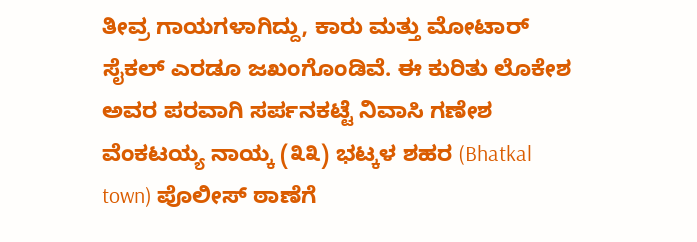ತೀವ್ರ ಗಾಯಗಳಾಗಿದ್ದು, ಕಾರು ಮತ್ತು ಮೋಟಾರ್ ಸೈಕಲ್ ಎರಡೂ ಜಖಂಗೊಂಡಿವೆ. ಈ ಕುರಿತು ಲೊಕೇಶ ಅವರ ಪರವಾಗಿ ಸರ್ಪನಕಟ್ಟೆ ನಿವಾಸಿ ಗಣೇಶ ವೆಂಕಟಯ್ಯ ನಾಯ್ಕ (೩೩) ಭಟ್ಕಳ ಶಹರ (Bhatkal town) ಪೊಲೀಸ್ ಠಾಣೆಗೆ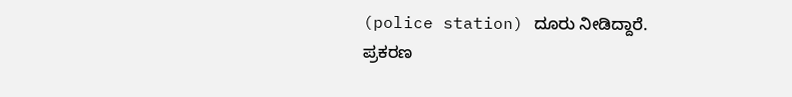(police station) ದೂರು ನೀಡಿದ್ದಾರೆ. ಪ್ರಕರಣ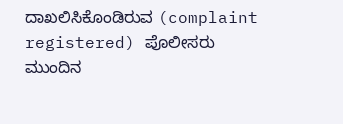ದಾಖಲಿಸಿಕೊಂಡಿರುವ (complaint registered) ಪೊಲೀಸರು ಮುಂದಿನ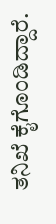ತನಿಖೆ ಕೈಗೊಂಡಿದ್ದಾರೆ.